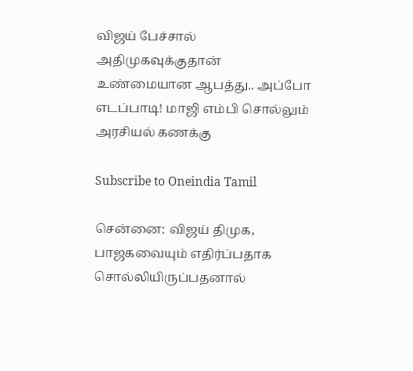விஜய் பேச்சால் அதிமுகவுக்குதான் உண்மையான ஆபத்து.. அப்போ எடப்பாடி! மாஜி எம்பி சொல்லும் அரசியல் கணக்கு

Subscribe to Oneindia Tamil

சென்னை: விஜய் திமுக, பாஜகவையும் எதிர்ப்பதாக சொல்லியிருப்பதனால்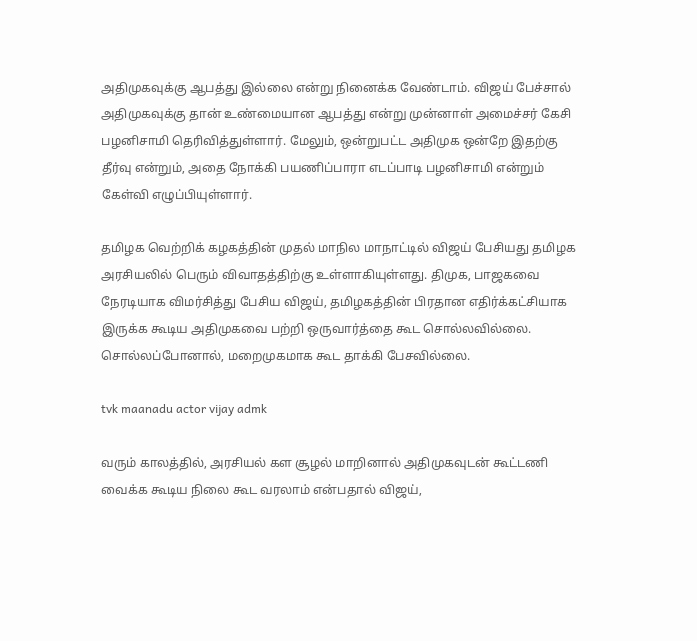அதிமுகவுக்கு ஆபத்து இல்லை என்று நினைக்க வேண்டாம். விஜய் பேச்சால் அதிமுகவுக்கு தான் உண்மையான ஆபத்து என்று முன்னாள் அமைச்சர் கேசி பழனிசாமி தெரிவித்துள்ளார். மேலும், ஒன்றுபட்ட அதிமுக ஒன்றே இதற்கு தீர்வு என்றும், அதை நோக்கி பயணிப்பாரா எடப்பாடி பழனிசாமி என்றும் கேள்வி எழுப்பியுள்ளார்.

தமிழக வெற்றிக் கழகத்தின் முதல் மாநில மாநாட்டில் விஜய் பேசியது தமிழக அரசியலில் பெரும் விவாதத்திற்கு உள்ளாகியுள்ளது. திமுக, பாஜகவை நேரடியாக விமர்சித்து பேசிய விஜய், தமிழகத்தின் பிரதான எதிர்க்கட்சியாக இருக்க கூடிய அதிமுகவை பற்றி ஒருவார்த்தை கூட சொல்லவில்லை. சொல்லப்போனால், மறைமுகமாக கூட தாக்கி பேசவில்லை.

tvk maanadu actor vijay admk

வரும் காலத்தில், அரசியல் கள சூழல் மாறினால் அதிமுகவுடன் கூட்டணி வைக்க கூடிய நிலை கூட வரலாம் என்பதால் விஜய்,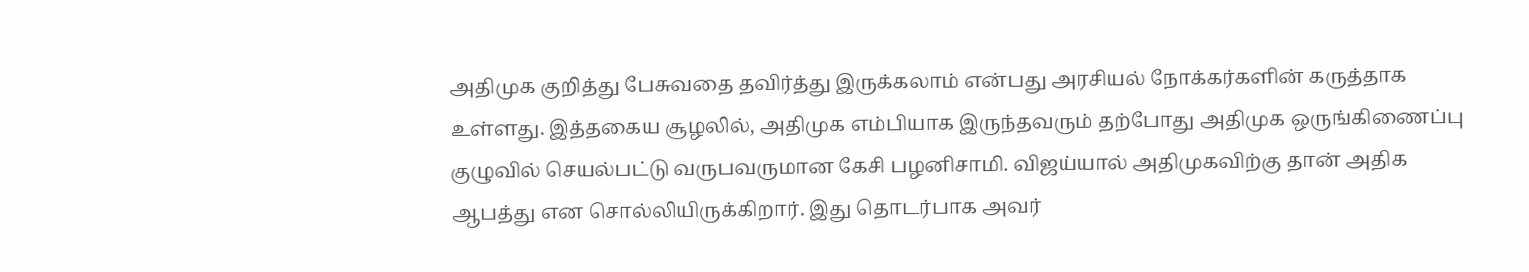அதிமுக குறித்து பேசுவதை தவிர்த்து இருக்கலாம் என்பது அரசியல் நோக்கர்களின் கருத்தாக உள்ளது. இத்தகைய சூழலில், அதிமுக எம்பியாக இருந்தவரும் தற்போது அதிமுக ஒருங்கிணைப்பு குழுவில் செயல்பட்டு வருபவருமான கேசி பழனிசாமி. விஜய்யால் அதிமுகவிற்கு தான் அதிக ஆபத்து என சொல்லியிருக்கிறார். இது தொடர்பாக அவர்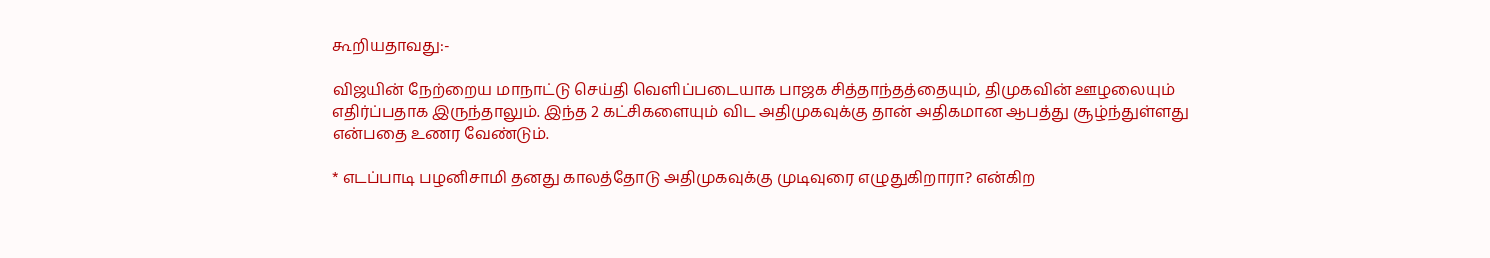கூறியதாவது:-

விஜயின் நேற்றைய மாநாட்டு செய்தி வெளிப்படையாக பாஜக சித்தாந்தத்தையும், திமுகவின் ஊழலையும் எதிர்ப்பதாக இருந்தாலும். இந்த 2 கட்சிகளையும் விட அதிமுகவுக்கு தான் அதிகமான ஆபத்து சூழ்ந்துள்ளது என்பதை உணர வேண்டும்.

* எடப்பாடி பழனிசாமி தனது காலத்தோடு அதிமுகவுக்கு முடிவுரை எழுதுகிறாரா? என்கிற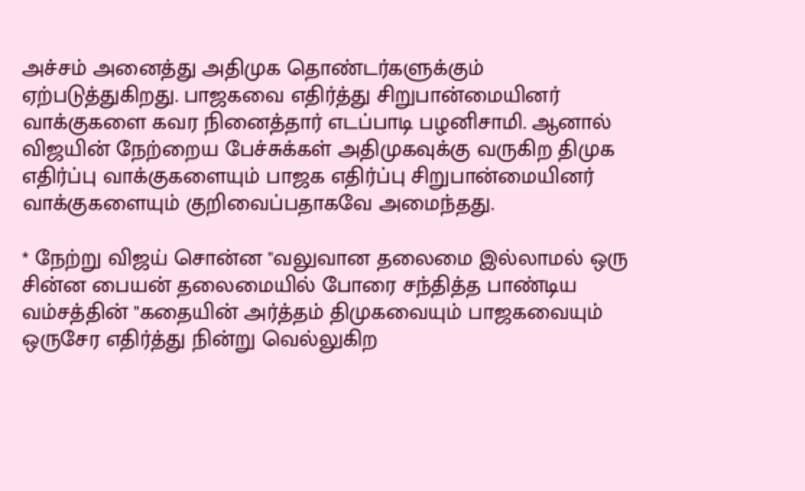அச்சம் அனைத்து அதிமுக தொண்டர்களுக்கும் ஏற்படுத்துகிறது. பாஜகவை எதிர்த்து சிறுபான்மையினர் வாக்குகளை கவர நினைத்தார் எடப்பாடி பழனிசாமி. ஆனால் விஜயின் நேற்றைய பேச்சுக்கள் அதிமுகவுக்கு வருகிற திமுக எதிர்ப்பு வாக்குகளையும் பாஜக எதிர்ப்பு சிறுபான்மையினர் வாக்குகளையும் குறிவைப்பதாகவே அமைந்தது.

* நேற்று விஜய் சொன்ன "வலுவான தலைமை இல்லாமல் ஒரு சின்ன பையன் தலைமையில் போரை சந்தித்த பாண்டிய வம்சத்தின் "கதையின் அர்த்தம் திமுகவையும் பாஜகவையும் ஒருசேர எதிர்த்து நின்று வெல்லுகிற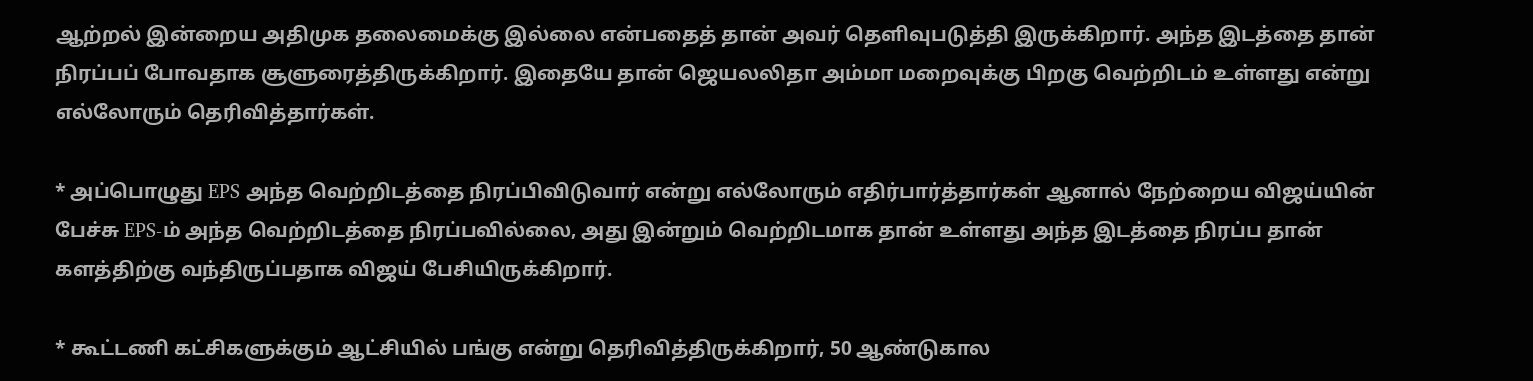ஆற்றல் இன்றைய அதிமுக தலைமைக்கு இல்லை என்பதைத் தான் அவர் தெளிவுபடுத்தி இருக்கிறார். அந்த இடத்தை தான் நிரப்பப் போவதாக சூளுரைத்திருக்கிறார். இதையே தான் ஜெயலலிதா அம்மா மறைவுக்கு பிறகு வெற்றிடம் உள்ளது என்று எல்லோரும் தெரிவித்தார்கள்.

* அப்பொழுது EPS அந்த வெற்றிடத்தை நிரப்பிவிடுவார் என்று எல்லோரும் எதிர்பார்த்தார்கள் ஆனால் நேற்றைய விஜய்யின் பேச்சு EPS-ம் அந்த வெற்றிடத்தை நிரப்பவில்லை, அது இன்றும் வெற்றிடமாக தான் உள்ளது அந்த இடத்தை நிரப்ப தான் களத்திற்கு வந்திருப்பதாக விஜய் பேசியிருக்கிறார்.

* கூட்டணி கட்சிகளுக்கும் ஆட்சியில் பங்கு என்று தெரிவித்திருக்கிறார், 50 ஆண்டுகால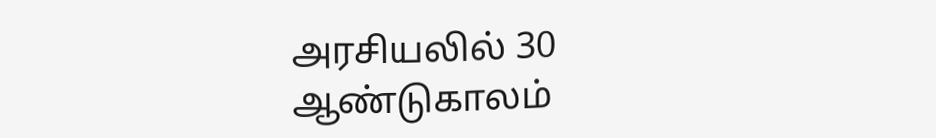அரசியலில் 30 ஆண்டுகாலம்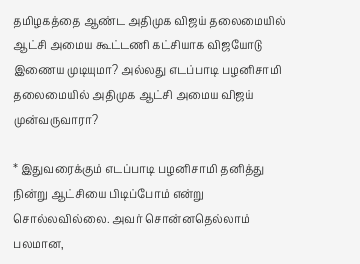தமிழகத்தை ஆண்ட அதிமுக விஜய் தலைமையில் ஆட்சி அமைய கூட்டணி கட்சியாக விஜயோடு இணைய முடியுமா? அல்லது எடப்பாடி பழனிசாமி தலைமையில் அதிமுக ஆட்சி அமைய விஜய் முன்வருவாரா?

* இதுவரைக்கும் எடப்பாடி பழனிசாமி தனித்து நின்று ஆட்சியை பிடிப்போம் என்று சொல்லவில்லை. அவர் சொன்னதெல்லாம் பலமான,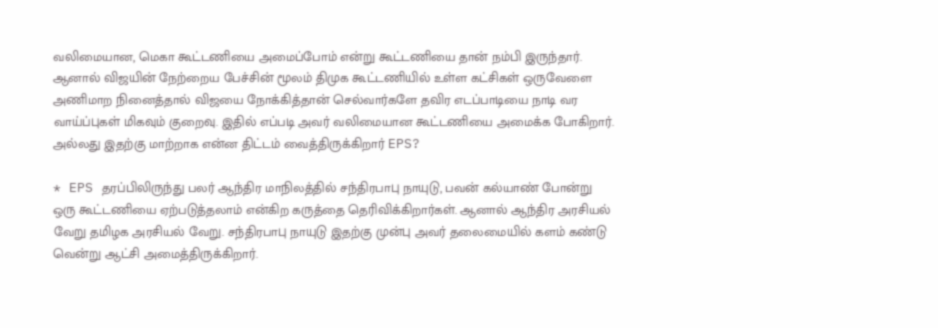வலிமையான, மெகா கூட்டணியை அமைப்போம் என்று கூட்டணியை தான் நம்பி இருந்தார். ஆனால் விஜயின் நேற்றைய பேச்சின் மூலம் திமுக கூட்டணியில் உள்ள கட்சிகள் ஒருவேளை அணிமாற நினைத்தால் விஜயை நோக்கித்தான் செல்வார்களே தவிர எடப்பாடியை நாடி வர வாய்ப்புகள் மிகவும் குறைவு. இதில் எப்படி அவர் வலிமையான கூட்டணியை அமைக்க போகிறார். அல்லது இதற்கு மாற்றாக என்ன திட்டம் வைத்திருக்கிறார் EPS?

* EPS தரப்பிலிருந்து பலர் ஆந்திர மாநிலத்தில் சந்திரபாபு நாயுடு, பவன் கல்யாண் போன்று ஒரு கூட்டணியை ஏற்படுத்தலாம் என்கிற கருத்தை தெரிவிக்கிறார்கள். ஆனால் ஆந்திர அரசியல் வேறு தமிழக அரசியல் வேறு. சந்திரபாபு நாயுடு இதற்கு முன்பு அவர் தலைமையில் களம் கண்டு வென்று ஆட்சி அமைத்திருக்கிறார்.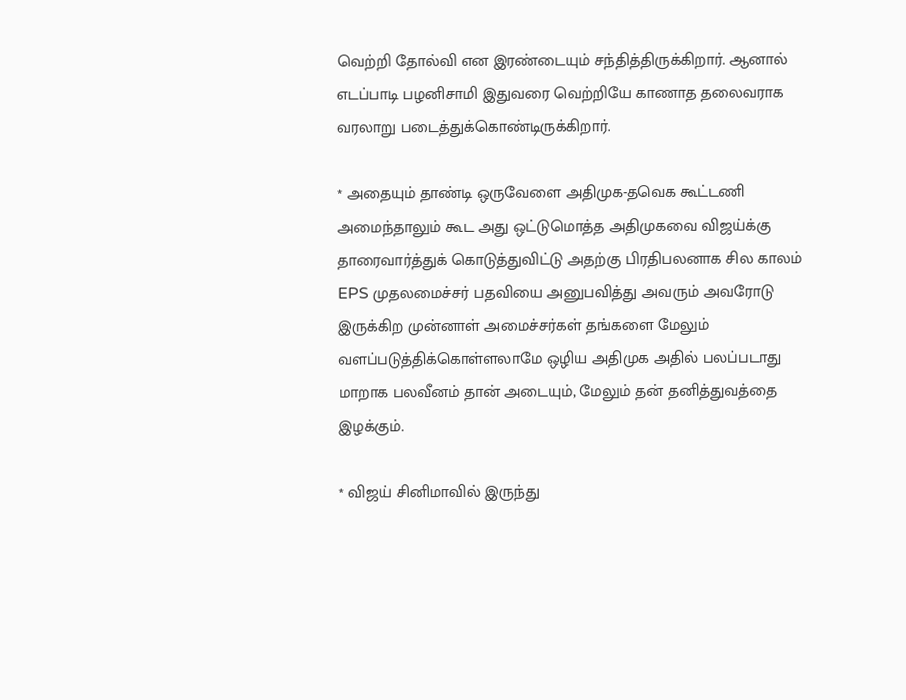வெற்றி தோல்வி என இரண்டையும் சந்தித்திருக்கிறார். ஆனால் எடப்பாடி பழனிசாமி இதுவரை வெற்றியே காணாத தலைவராக வரலாறு படைத்துக்கொண்டிருக்கிறார்.

* அதையும் தாண்டி ஒருவேளை அதிமுக-தவெக கூட்டணி அமைந்தாலும் கூட அது ஒட்டுமொத்த அதிமுகவை விஜய்க்கு தாரைவார்த்துக் கொடுத்துவிட்டு அதற்கு பிரதிபலனாக சில காலம் EPS முதலமைச்சர் பதவியை அனுபவித்து அவரும் அவரோடு இருக்கிற முன்னாள் அமைச்சர்கள் தங்களை மேலும் வளப்படுத்திக்கொள்ளலாமே ஒழிய அதிமுக அதில் பலப்படாது மாறாக பலவீனம் தான் அடையும், மேலும் தன் தனித்துவத்தை இழக்கும்.

* விஜய் சினிமாவில் இருந்து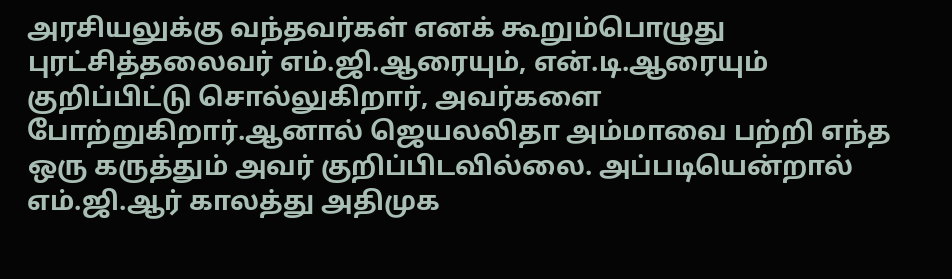அரசியலுக்கு வந்தவர்கள் எனக் கூறும்பொழுது புரட்சித்தலைவர் எம்.ஜி.ஆரையும், என்.டி.ஆரையும் குறிப்பிட்டு சொல்லுகிறார், அவர்களை போற்றுகிறார்.ஆனால் ஜெயலலிதா அம்மாவை பற்றி எந்த ஒரு கருத்தும் அவர் குறிப்பிடவில்லை. அப்படியென்றால் எம்.ஜி.ஆர் காலத்து அதிமுக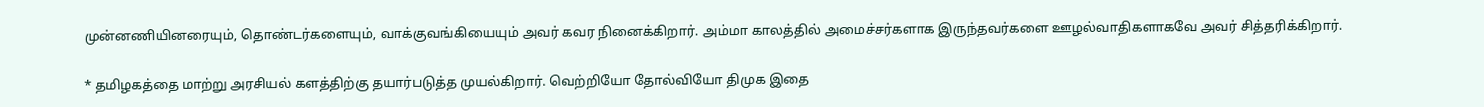முன்னணியினரையும், தொண்டர்களையும், வாக்குவங்கியையும் அவர் கவர நினைக்கிறார். அம்மா காலத்தில் அமைச்சர்களாக இருந்தவர்களை ஊழல்வாதிகளாகவே அவர் சித்தரிக்கிறார்.

* தமிழகத்தை மாற்று அரசியல் களத்திற்கு தயார்படுத்த முயல்கிறார். வெற்றியோ தோல்வியோ திமுக இதை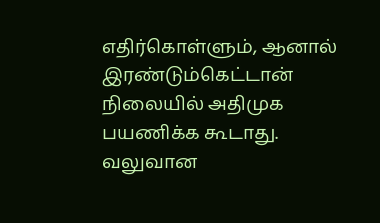எதிர்கொள்ளும், ஆனால் இரண்டும்கெட்டான் நிலையில் அதிமுக பயணிக்க கூடாது. வலுவான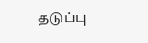தடுப்பு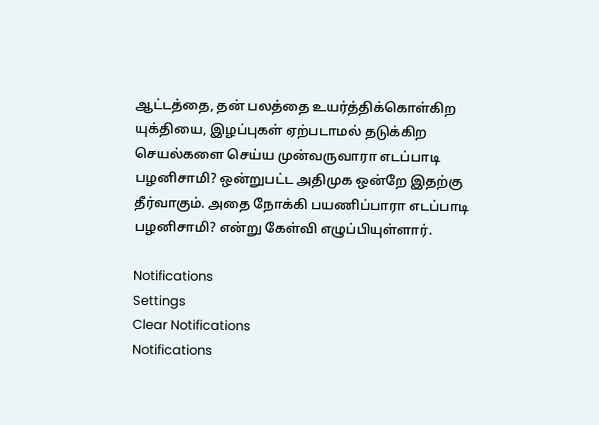ஆட்டத்தை, தன் பலத்தை உயர்த்திக்கொள்கிற யுக்தியை, இழப்புகள் ஏற்படாமல் தடுக்கிற செயல்களை செய்ய முன்வருவாரா எடப்பாடி பழனிசாமி? ஒன்றுபட்ட அதிமுக ஒன்றே இதற்கு தீர்வாகும். அதை நோக்கி பயணிப்பாரா எடப்பாடி பழனிசாமி? என்று கேள்வி எழுப்பியுள்ளார்.

Notifications
Settings
Clear Notifications
Notifications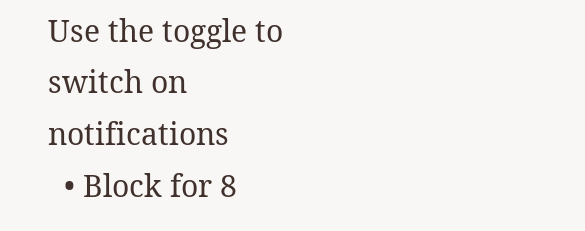Use the toggle to switch on notifications
  • Block for 8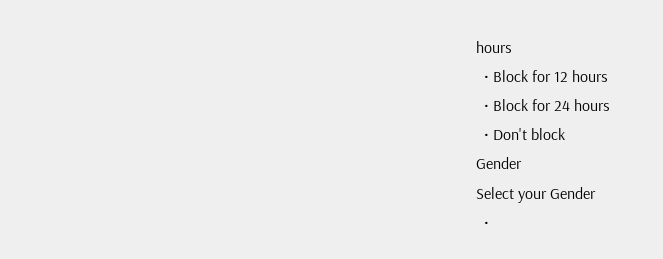hours
  • Block for 12 hours
  • Block for 24 hours
  • Don't block
Gender
Select your Gender
  •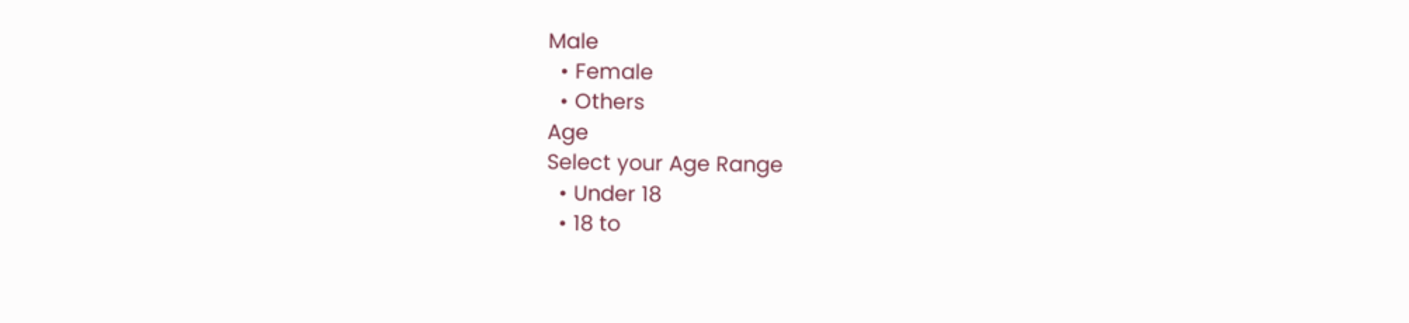Male
  • Female
  • Others
Age
Select your Age Range
  • Under 18
  • 18 to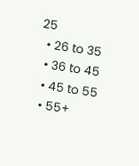25
  • 26 to 35
  • 36 to 45
  • 45 to 55
  • 55+